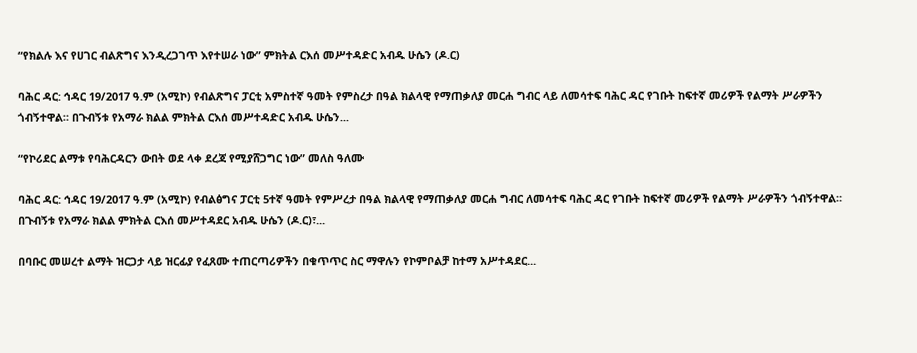“የክልሉ እና የሀገር ብልጽግና እንዲረጋገጥ እየተሠራ ነው” ምክትል ርእሰ መሥተዳድር አብዱ ሁሴን (ዶ.ር)

ባሕር ዳር: ኅዳር 19/2017 ዓ.ም (አሚኮ) የብልጽግና ፓርቲ አምስተኛ ዓመት የምስረታ በዓል ክልላዊ የማጠቃለያ መርሐ ግብር ላይ ለመሳተፍ ባሕር ዳር የገቡት ከፍተኛ መሪዎች የልማት ሥራዎችን ጎብኝተዋል። በጉብኝቱ የአማራ ክልል ምክትል ርእሰ መሥተዳድር አብዱ ሁሴን...

“የኮሪደር ልማቱ የባሕርዳርን ውበት ወደ ላቀ ደረጃ የሚያሸጋግር ነው” መለስ ዓለሙ

ባሕር ዳር: ኅዳር 19/2017 ዓ.ም (አሚኮ) የብልፅግና ፓርቲ 5ተኛ ዓመት የምሥረታ በዓል ክልላዊ የማጠቃለያ መርሐ ግብር ለመሳተፍ ባሕር ዳር የገቡት ከፍተኛ መሪዎች የልማት ሥራዎችን ጎብኝተዋል። በጉብኝቱ የአማራ ክልል ምክትል ርእሰ መሥተዳደር አብዱ ሁሴን (ዶ.ር)፣...

በባቡር መሠረተ ልማት ዝርጋታ ላይ ዝርፊያ የፈጸሙ ተጠርጣሪዎችን በቁጥጥር ስር ማዋሉን የኮምቦልቻ ከተማ አሥተዳደር...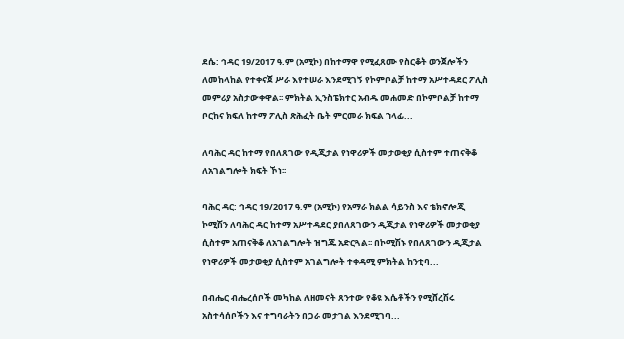ደሴ: ኅዳር 19/2017 ዓ.ም (አሚኮ) በከተማዋ የሚፈጸሙ የስርቆት ወንጀሎችን ለመከላከል የተቀናጀ ሥራ እየተሠራ እንደሚገኝ የኮምቦልቻ ከተማ አሥተዳደር ፖሊስ መምሪያ አስታውቀዋል፡፡ ምክትል ኢንስፔክተር አብዱ መሐመድ በኮምቦልቻ ከተማ ቦርከና ክፍለ ከተማ ፖሊስ ጽሕፈት ቤት ምርመራ ክፍል ኀላፊ...

ለባሕር ዳር ከተማ የበለጸገው የዲጂታል የነዋሪዎች መታወቂያ ሲስተም ተጠናቅቆ ለአገልግሎት ክፍት ኾነ፡፡

ባሕር ዳር: ኅዳር 19/2017 ዓ.ም (አሚኮ) የአማራ ክልል ሳይንስ እና ቴክኖሎጂ ኮሚሽን ለባሕር ዳር ከተማ አሥተዳደር ያበለጸገውን ዲጂታል የነዋሪዎች መታወቂያ ሲስተም አጠናቅቆ ለአገልግሎት ዝግጁ አድርጓል፡፡ በኮሚሽኑ የበለጸገውን ዲጂታል የነዋሪዎች መታወቂያ ሲስተም አገልግሎት ተቀዳሚ ምክትል ከንቲባ...

በብሔር ብሔረሰቦች መካከል ለዘመናት ጸንተው የቆዩ እሴቶችን የሚሸረሽሩ አስተሳሰቦችን እና ተግባራትን በጋራ መታገል እንደሚገባ...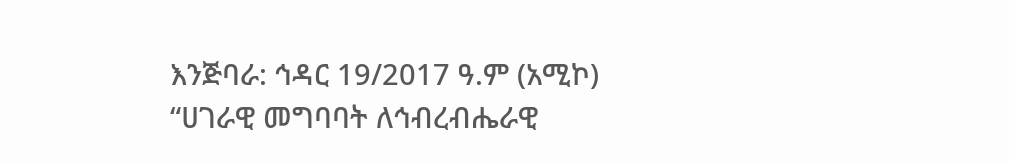እንጅባራ: ኅዳር 19/2017 ዓ.ም (አሚኮ) “ሀገራዊ መግባባት ለኅብረብሔራዊ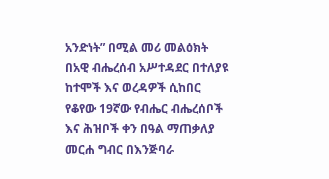አንድነት” በሚል መሪ መልዕክት በአዊ ብሔረሰብ አሥተዳደር በተለያዩ ከተሞች እና ወረዳዎች ሲከበር የቆየው 19ኛው የብሔር ብሔረሰቦች እና ሕዝቦች ቀን በዓል ማጠቃለያ መርሐ ግብር በእንጅባራ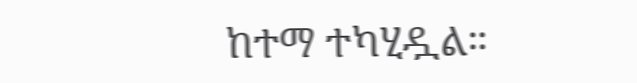ከተማ ተካሂዷል።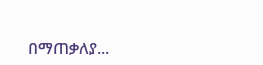በማጠቃለያ...